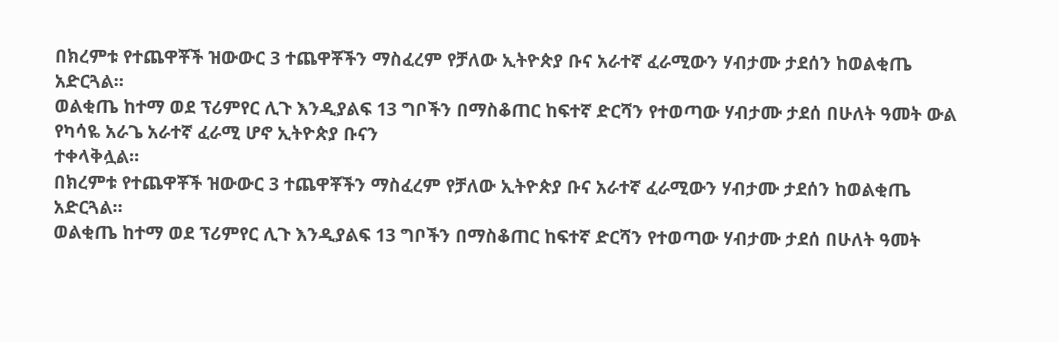በክረምቱ የተጨዋቾች ዝውውር 3 ተጨዋቾችን ማስፈረም የቻለው ኢትዮጵያ ቡና አራተኛ ፈራሚውን ሃብታሙ ታደሰን ከወልቂጤ አድርጓል።
ወልቂጤ ከተማ ወደ ፕሪምየር ሊጉ እንዲያልፍ 13 ግቦችን በማስቆጠር ከፍተኛ ድርሻን የተወጣው ሃብታሙ ታደሰ በሁለት ዓመት ውል የካሳዬ አራጌ አራተኛ ፈራሚ ሆኖ ኢትዮጵያ ቡናን
ተቀላቅሏል።
በክረምቱ የተጨዋቾች ዝውውር 3 ተጨዋቾችን ማስፈረም የቻለው ኢትዮጵያ ቡና አራተኛ ፈራሚውን ሃብታሙ ታደሰን ከወልቂጤ አድርጓል።
ወልቂጤ ከተማ ወደ ፕሪምየር ሊጉ እንዲያልፍ 13 ግቦችን በማስቆጠር ከፍተኛ ድርሻን የተወጣው ሃብታሙ ታደሰ በሁለት ዓመት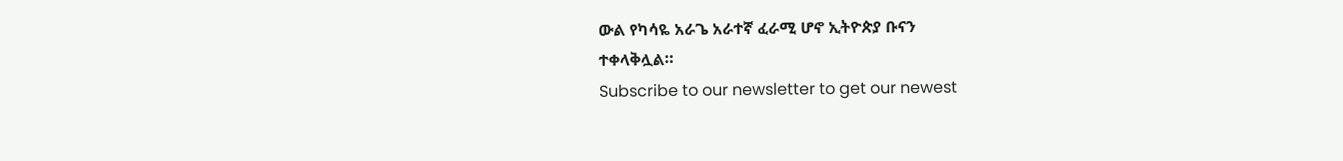ውል የካሳዬ አራጌ አራተኛ ፈራሚ ሆኖ ኢትዮጵያ ቡናን
ተቀላቅሏል።
Subscribe to our newsletter to get our newest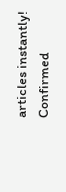articles instantly!
Confirmed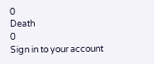0
Death
0
Sign in to your account